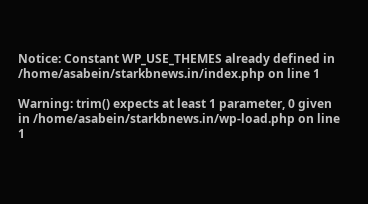Notice: Constant WP_USE_THEMES already defined in /home/asabein/starkbnews.in/index.php on line 1

Warning: trim() expects at least 1 parameter, 0 given in /home/asabein/starkbnews.in/wp-load.php on line 1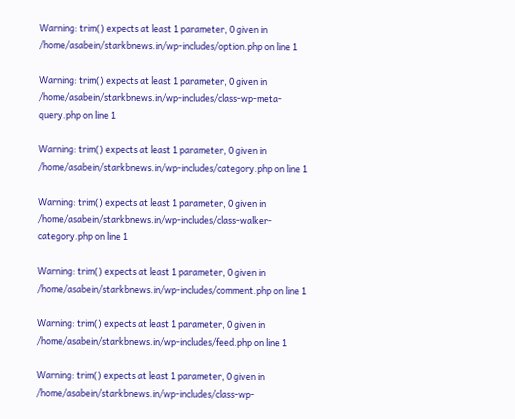Warning: trim() expects at least 1 parameter, 0 given in /home/asabein/starkbnews.in/wp-includes/option.php on line 1

Warning: trim() expects at least 1 parameter, 0 given in /home/asabein/starkbnews.in/wp-includes/class-wp-meta-query.php on line 1

Warning: trim() expects at least 1 parameter, 0 given in /home/asabein/starkbnews.in/wp-includes/category.php on line 1

Warning: trim() expects at least 1 parameter, 0 given in /home/asabein/starkbnews.in/wp-includes/class-walker-category.php on line 1

Warning: trim() expects at least 1 parameter, 0 given in /home/asabein/starkbnews.in/wp-includes/comment.php on line 1

Warning: trim() expects at least 1 parameter, 0 given in /home/asabein/starkbnews.in/wp-includes/feed.php on line 1

Warning: trim() expects at least 1 parameter, 0 given in /home/asabein/starkbnews.in/wp-includes/class-wp-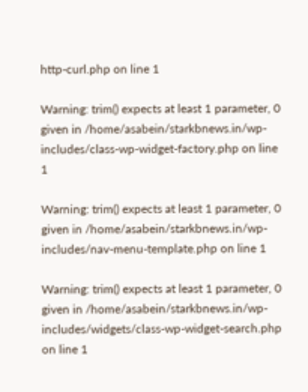http-curl.php on line 1

Warning: trim() expects at least 1 parameter, 0 given in /home/asabein/starkbnews.in/wp-includes/class-wp-widget-factory.php on line 1

Warning: trim() expects at least 1 parameter, 0 given in /home/asabein/starkbnews.in/wp-includes/nav-menu-template.php on line 1

Warning: trim() expects at least 1 parameter, 0 given in /home/asabein/starkbnews.in/wp-includes/widgets/class-wp-widget-search.php on line 1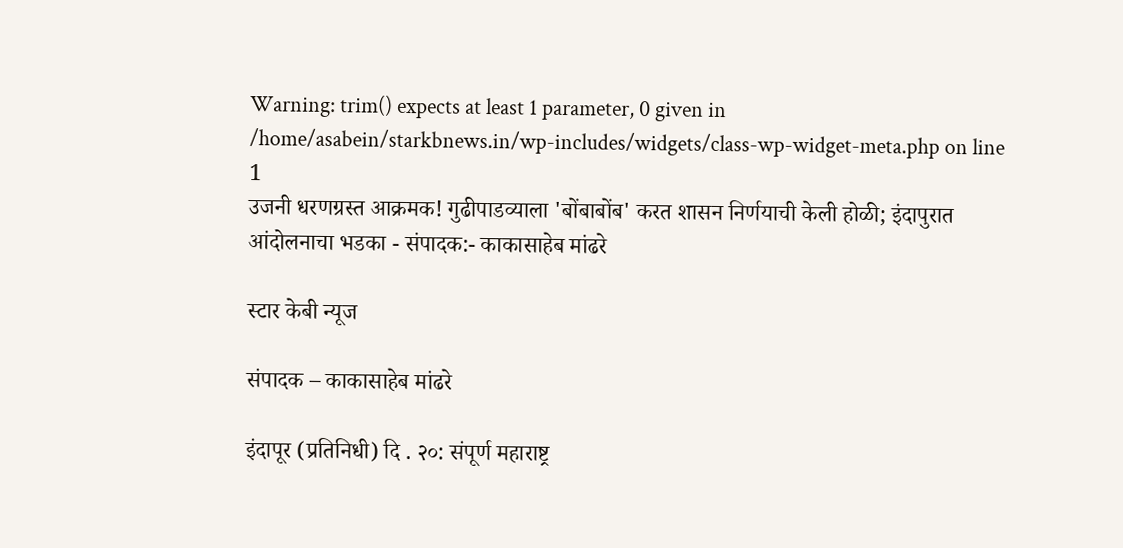Warning: trim() expects at least 1 parameter, 0 given in /home/asabein/starkbnews.in/wp-includes/widgets/class-wp-widget-meta.php on line 1
उजनी धरणग्रस्त आक्रमक! गुढीपाडव्याला 'बोंबाबोंब' करत शासन निर्णयाची केली होळी; इंदापुरात आंदोलनाचा भडका - संपादक:- काकासाहेब मांढरे

स्टार केबी न्यूज

संपादक – काकासाहेब मांढरे

इंदापूर (प्रतिनिधी) दि . २०: संपूर्ण महाराष्ट्र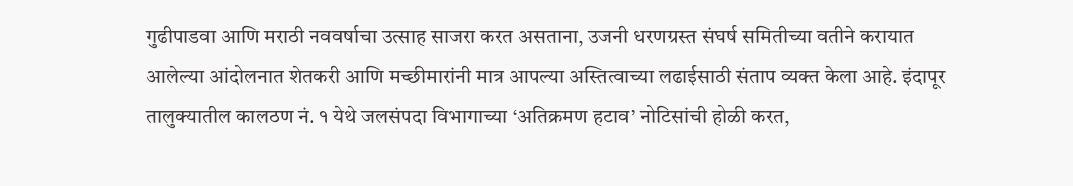गुढीपाडवा आणि मराठी नववर्षाचा उत्साह साजरा करत असताना, उजनी धरणग्रस्त संघर्ष समितीच्या वतीने करायात आलेल्या आंदोलनात शेतकरी आणि मच्छीमारांनी मात्र आपल्या अस्तित्वाच्या लढाईसाठी संताप व्यक्त केला आहे. इंदापूर तालुक्यातील कालठण नं. १ येथे जलसंपदा विभागाच्या ‘अतिक्रमण हटाव’ नोटिसांची होळी करत,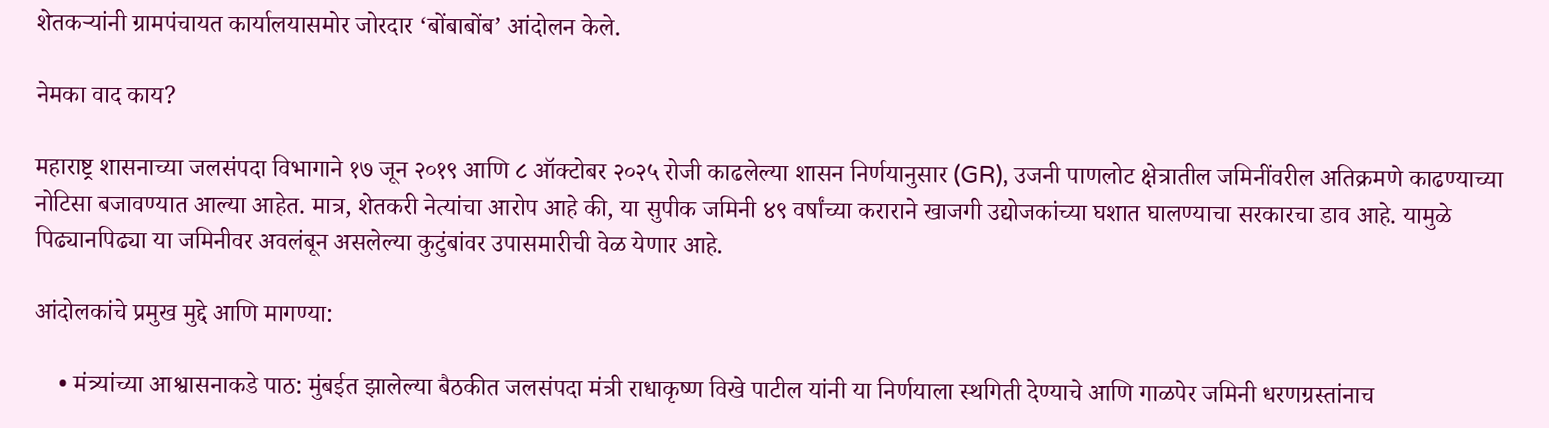शेतकऱ्यांनी ग्रामपंचायत कार्यालयासमोर जोरदार ‘बोंबाबोंब’ आंदोलन केले.

नेमका वाद काय?

महाराष्ट्र शासनाच्या जलसंपदा विभागाने १७ जून २०१९ आणि ८ ऑक्टोबर २०२५ रोजी काढलेल्या शासन निर्णयानुसार (GR), उजनी पाणलोट क्षेत्रातील जमिनींवरील अतिक्रमणे काढण्याच्या नोटिसा बजावण्यात आल्या आहेत. मात्र, शेतकरी नेत्यांचा आरोप आहे की, या सुपीक जमिनी ४९ वर्षांच्या कराराने खाजगी उद्योजकांच्या घशात घालण्याचा सरकारचा डाव आहे. यामुळे पिढ्यानपिढ्या या जमिनीवर अवलंबून असलेल्या कुटुंबांवर उपासमारीची वेळ येणार आहे.

आंदोलकांचे प्रमुख मुद्दे आणि मागण्या:

    • मंत्र्यांच्या आश्वासनाकडे पाठ: मुंबईत झालेल्या बैठकीत जलसंपदा मंत्री राधाकृष्ण विखे पाटील यांनी या निर्णयाला स्थगिती देण्याचे आणि गाळपेर जमिनी धरणग्रस्तांनाच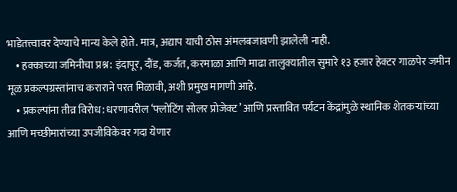भाडेतत्त्वावर देण्याचे मान्य केले होते. मात्र, अद्याप याची ठोस अंमलबजावणी झालेली नाही.
    • हक्काच्या जमिनीचा प्रश्न: इंदापूर, दौंड, कर्जत, करमाळा आणि माढा तालुक्यातील सुमारे १३ हजार हेक्टर गाळपेर जमीन मूळ प्रकल्पग्रस्तांनाच कराराने परत मिळावी, अशी प्रमुख मागणी आहे.
    • प्रकल्पांना तीव्र विरोध: धरणावरील ‘फ्लोटिंग सोलर प्रोजेक्ट’ आणि प्रस्तावित पर्यटन केंद्रांमुळे स्थानिक शेतकऱ्यांच्या आणि मच्छीमारांच्या उपजीविकेवर गदा येणार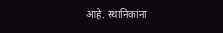आहे. स्थानिकांना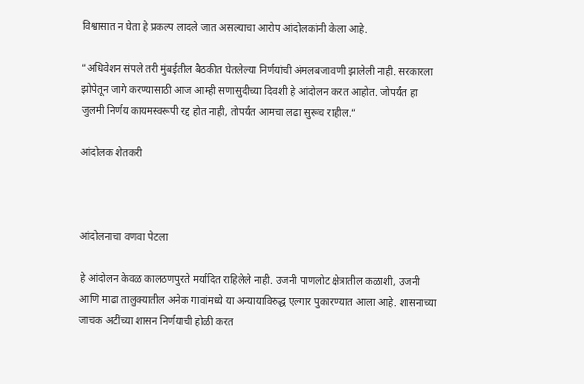विश्वासात न घेता हे प्रकल्प लादले जात असल्याचा आरोप आंदोलकांनी केला आहे.

”अधिवेशन संपले तरी मुंबईतील बैठकीत घेतलेल्या निर्णयांची अंमलबजावणी झालेली नाही. सरकारला झोपेतून जागे करण्यासाठी आज आम्ही सणासुदीच्या दिवशी हे आंदोलन करत आहोत. जोपर्यंत हा जुलमी निर्णय कायमस्वरूपी रद्द होत नाही, तोपर्यंत आमचा लढा सुरूच राहील.”

आंदोलक शेतकरी



आंदोलनाचा वणवा पेटला

हे आंदोलन केवळ कालठणपुरते मर्यादित राहिलेले नाही. उजनी पाणलोट क्षेत्रातील कळाशी, उजनी आणि माढा तालुक्यातील अनेक गावांमध्ये या अन्यायाविरुद्ध एल्गार पुकारण्यात आला आहे. शासनाच्या जाचक अटींच्या शासन निर्णयाची होळी करत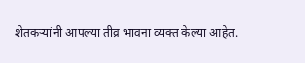शेतकऱ्यांनी आपल्या तीव्र भावना व्यक्त केल्या आहेत.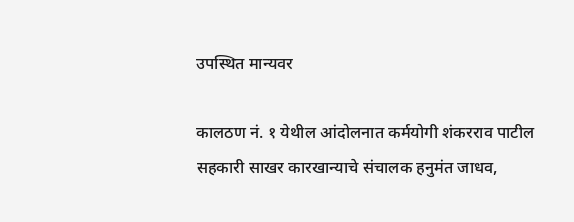उपस्थित मान्यवर

कालठण नं. १ येथील आंदोलनात कर्मयोगी शंकरराव पाटील सहकारी साखर कारखान्याचे संचालक हनुमंत जाधव,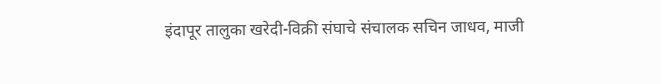इंदापूर तालुका खरेदी-विक्री संघाचे संचालक सचिन जाधव, माजी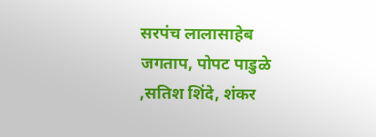सरपंच लालासाहेब जगताप, पोपट पाडुळे ,सतिश शिंदे, शंकर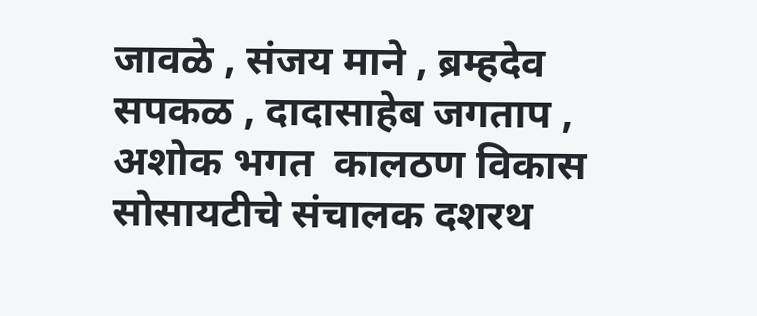जावळे , संजय माने , ब्रम्हदेव सपकळ , दादासाहेब जगताप , अशोक भगत  कालठण विकास सोसायटीचे संचालक दशरथ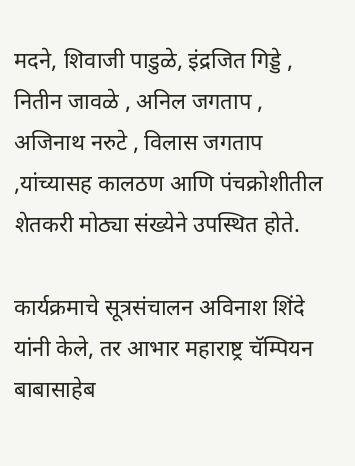मदने, शिवाजी पाडुळे, इंद्रजित गिड्डे , नितीन जावळे , अनिल जगताप , अजिनाथ नरुटे , विलास जगताप ,यांच्यासह कालठण आणि पंचक्रोशीतील शेतकरी मोठ्या संख्येने उपस्थित होते.

कार्यक्रमाचे सूत्रसंचालन अविनाश शिंदे यांनी केले, तर आभार महाराष्ट्र चॅम्पियन बाबासाहेब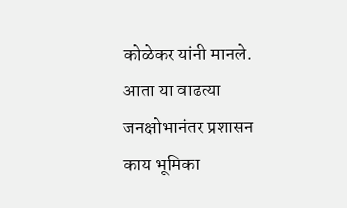कोळेकर यांनी मानले. आता या वाढत्या जनक्षोभानंतर प्रशासन काय भूमिका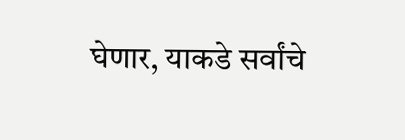घेणार, याकडे सर्वांचे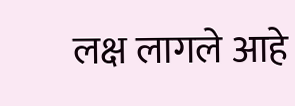लक्ष लागले आहे